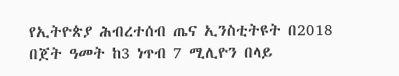የኢትዮጵያ ሕብረተሰብ ጤና ኢንስቲትዩት በ2018 በጀት ዓመት ከ3 ነጥብ 7 ሚሊዮን በላይ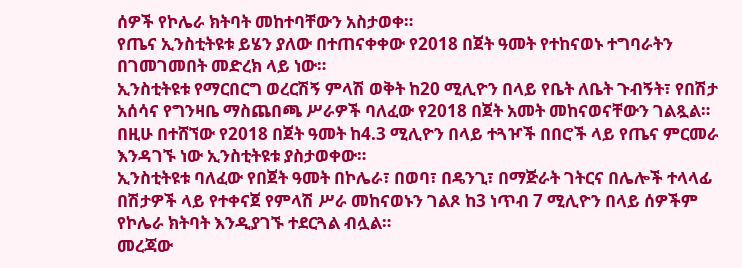ሰዎች የኮሌራ ክትባት መከተባቸውን አስታወቀ።
የጤና ኢንስቲትዩቱ ይሄን ያለው በተጠናቀቀው የ2018 በጀት ዓመት የተከናወኑ ተግባራትን በገመገመበት መድረክ ላይ ነው።
ኢንስቲትዩቱ የማርበርግ ወረርሽኝ ምላሽ ወቅት ከ20 ሚሊዮን በላይ የቤት ለቤት ጉብኝት፣ የበሽታ አሰሳና የግንዛቤ ማስጨበጫ ሥራዎች ባለፈው የ2018 በጀት አመት መከናወናቸውን ገልጿል።
በዚሁ በተሸኘው የ2018 በጀት ዓመት ከ4.3 ሚሊዮን በላይ ተጓዦች በበሮች ላይ የጤና ምርመራ እንዳገኙ ነው ኢንስቲትዩቱ ያስታወቀው።
ኢንስቲትዩቱ ባለፈው የበጀት ዓመት በኮሌራ፣ በወባ፣ በዴንጊ፣ በማጅራት ገትርና በሌሎች ተላላፊ በሽታዎች ላይ የተቀናጀ የምላሽ ሥራ መከናወኑን ገልጾ ከ3 ነጥብ 7 ሚሊዮን በላይ ሰዎችም የኮሌራ ክትባት እንዲያገኙ ተደርጓል ብሏል።
መረጃው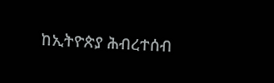ከኢትዮጵያ ሕብረተሰብ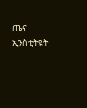ጤና ኢንስቲትዩት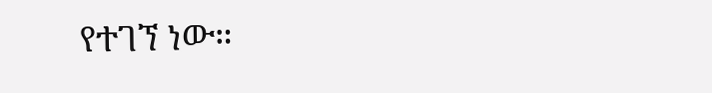የተገኘ ነው።